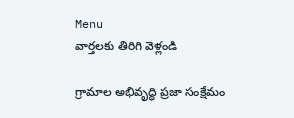Menu
వార్తలకు తిరిగి వెళ్లండి

గ్రామాల అభివృద్ధి ప్రజా సంక్షేమం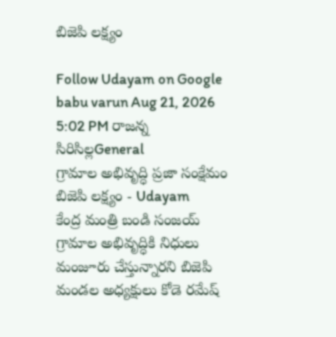బిజెపి లక్ష్యం

Follow Udayam on Google
babu varun Aug 21, 2026 5:02 PM రాజన్న సిరిసిల్లGeneral
గ్రామాల అభివృద్ధి ప్రజా సంక్షేమం బిజెపి లక్ష్యం - Udayam
కేంద్ర మంత్రి బండి సంజయ్ గ్రామాల అభివృద్ధికి నిధులు మంజూరు చేస్తున్నారని బిజెపి మండల అధ్యక్షులు కోడె రమేష్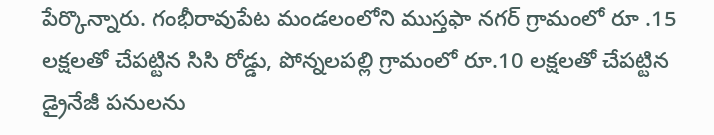పేర్కొన్నారు. గంభీరావుపేట మండలంలోని ముస్తఫా నగర్ గ్రామంలో రూ .15 లక్షలతో చేపట్టిన సిసి రోడ్డు, పోన్నలపల్లి గ్రామంలో రూ.10 లక్షలతో చేపట్టిన డ్రైనేజీ పనులను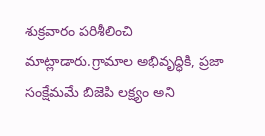శుక్రవారం పరిశీలించి మాట్లాడారు.గ్రామాల అభివృద్ధికి, ప్రజా సంక్షేమమే బిజెపి లక్ష్యం అని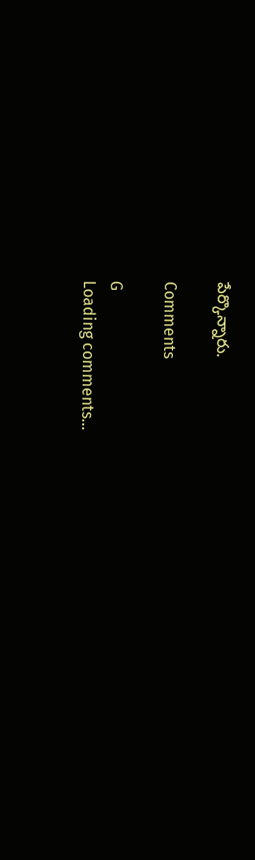పేర్కొన్నారు.

Comments

G
Loading comments...